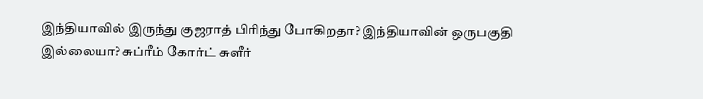இந்தியாவில் இருந்து குஜராத் பிரிந்து போகிறதா? இந்தியாவின் ஒருபகுதி இல்லையா? சுப்ரீம் கோர்ட் சுளீர்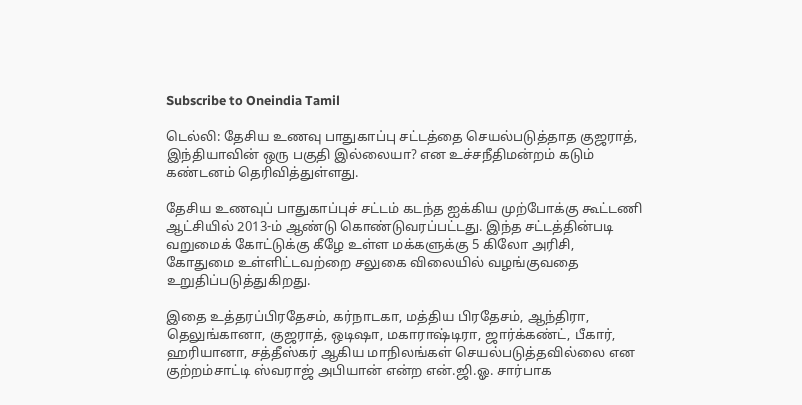Subscribe to Oneindia Tamil

டெல்லி: தேசிய உணவு பாதுகாப்பு சட்டத்தை செயல்படுத்தாத குஜராத், இந்தியாவின் ஒரு பகுதி இல்லையா? என உச்சநீதிமன்றம் கடும் கண்டனம் தெரிவித்துள்ளது.

தேசிய உணவுப் பாதுகாப்புச் சட்டம் கடந்த ஐக்கிய முற்போக்கு கூட்டணி ஆட்சியில் 2013-ம் ஆண்டு கொண்டுவரப்பட்டது. இந்த சட்டத்தின்படி வறுமைக் கோட்டுக்கு கீழே உள்ள மக்களுக்கு 5 கிலோ அரிசி, கோதுமை உள்ளிட்டவற்றை சலுகை விலையில் வழங்குவதை உறுதிப்படுத்துகிறது.

இதை உத்தரப்பிரதேசம், கர்நாடகா, மத்திய பிரதேசம், ஆந்திரா, தெலுங்கானா, குஜராத், ஒடிஷா, மகாராஷ்டிரா, ஜார்க்கண்ட், பீகார், ஹரியானா, சத்தீஸ்கர் ஆகிய மாநிலங்கள் செயல்படுத்தவில்லை என குற்றம்சாட்டி ஸ்வராஜ் அபியான் என்ற என்.ஜி.ஓ. சார்பாக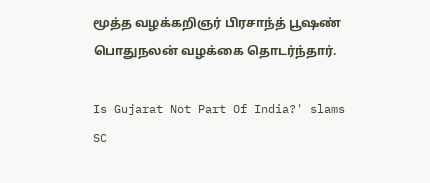மூத்த வழக்கறிஞர் பிரசாந்த் பூஷண் பொதுநலன் வழக்கை தொடர்ந்தார்.

Is Gujarat Not Part Of India?' slams SC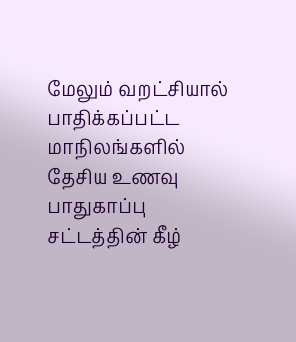மேலும் வறட்சியால் பாதிக்கப்பட்ட மாநிலங்களில் தேசிய உணவு பாதுகாப்பு சட்டத்தின் கீழ்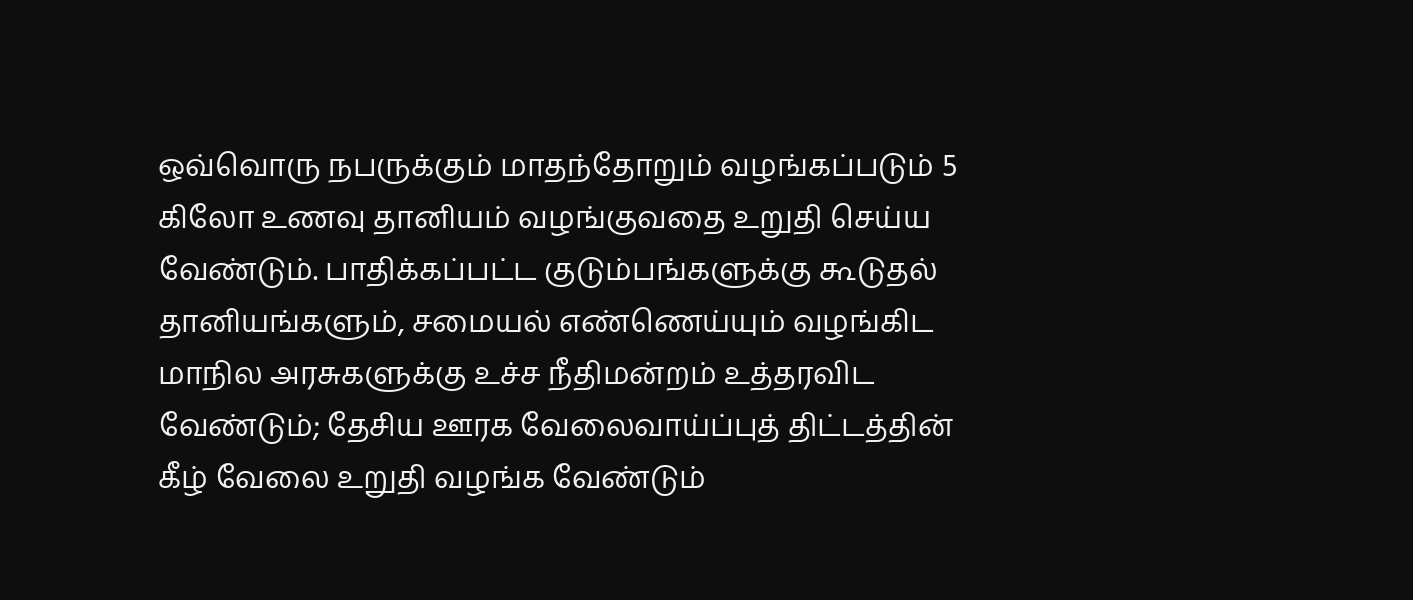ஒவ்வொரு நபருக்கும் மாதந்தோறும் வழங்கப்படும் 5 கிலோ உணவு தானியம் வழங்குவதை உறுதி செய்ய வேண்டும். பாதிக்கப்பட்ட குடும்பங்களுக்கு கூடுதல் தானியங்களும், சமையல் எண்ணெய்யும் வழங்கிட மாநில அரசுகளுக்கு உச்ச நீதிமன்றம் உத்தரவிட வேண்டும்; தேசிய ஊரக வேலைவாய்ப்புத் திட்டத்தின் கீழ் வேலை உறுதி வழங்க வேண்டும்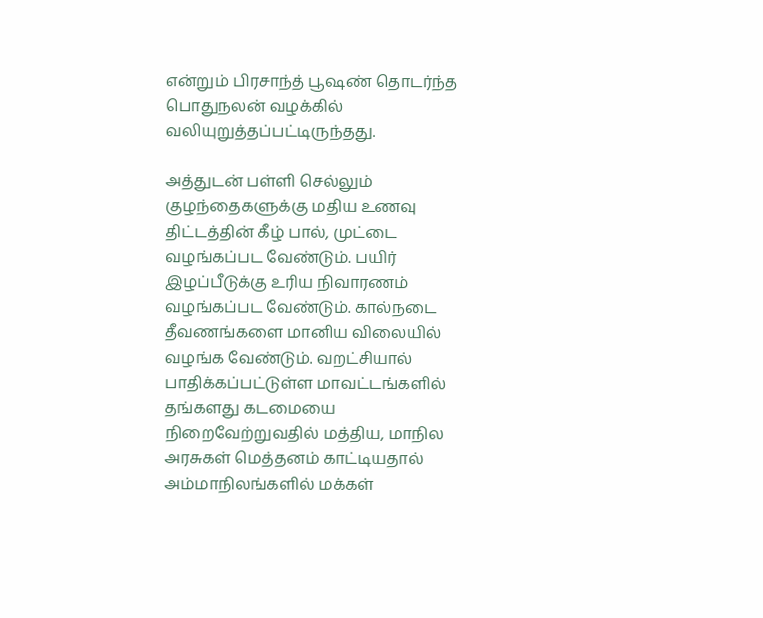என்றும் பிரசாந்த் பூஷண் தொடர்ந்த பொதுநலன் வழக்கில் வலியுறுத்தப்பட்டிருந்தது.

அத்துடன் பள்ளி செல்லும் குழந்தைகளுக்கு மதிய உணவு திட்டத்தின் கீழ் பால், முட்டை வழங்கப்பட வேண்டும். பயிர் இழப்பீடுக்கு உரிய நிவாரணம் வழங்கப்பட வேண்டும். கால்நடை தீவணங்களை மானிய விலையில் வழங்க வேண்டும். வறட்சியால் பாதிக்கப்பட்டுள்ள மாவட்டங்களில் தங்களது கடமையை நிறைவேற்றுவதில் மத்திய, மாநில அரசுகள் மெத்தனம் காட்டியதால் அம்மாநிலங்களில் மக்கள்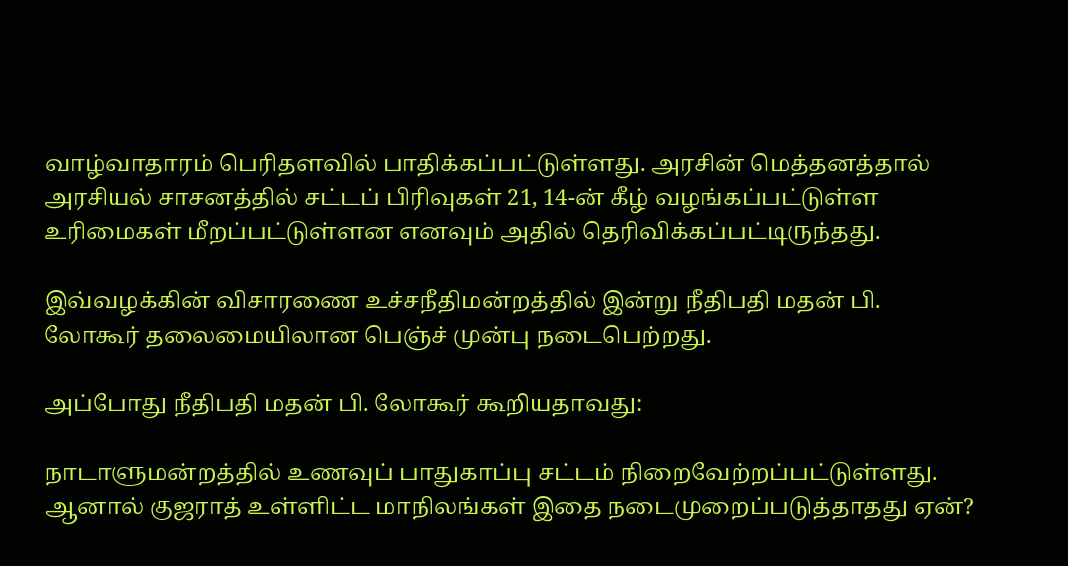வாழ்வாதாரம் பெரிதளவில் பாதிக்கப்பட்டுள்ளது. அரசின் மெத்தனத்தால் அரசியல் சாசனத்தில் சட்டப் பிரிவுகள் 21, 14-ன் கீழ் வழங்கப்பட்டுள்ள உரிமைகள் மீறப்பட்டுள்ளன எனவும் அதில் தெரிவிக்கப்பட்டிருந்தது.

இவ்வழக்கின் விசாரணை உச்சநீதிமன்றத்தில் இன்று நீதிபதி மதன் பி. லோகூர் தலைமையிலான பெஞ்ச் முன்பு நடைபெற்றது.

அப்போது நீதிபதி மதன் பி. லோகூர் கூறியதாவது:

நாடாளுமன்றத்தில் உணவுப் பாதுகாப்பு சட்டம் நிறைவேற்றப்பட்டுள்ளது. ஆனால் குஜராத் உள்ளிட்ட மாநிலங்கள் இதை நடைமுறைப்படுத்தாதது ஏன்?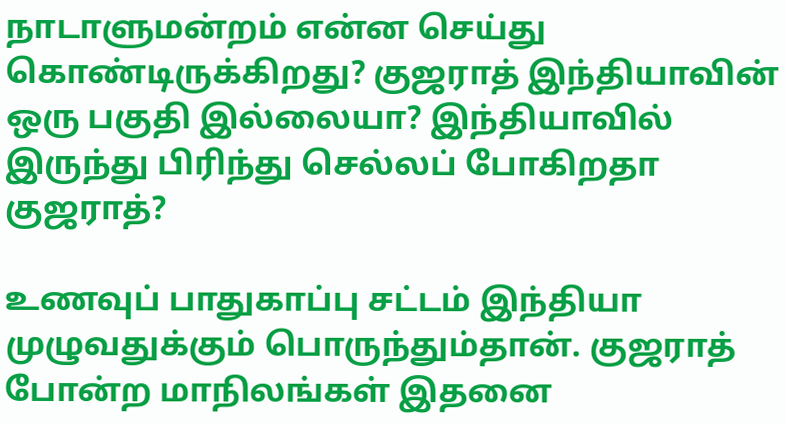நாடாளுமன்றம் என்ன செய்து கொண்டிருக்கிறது? குஜராத் இந்தியாவின் ஒரு பகுதி இல்லையா? இந்தியாவில் இருந்து பிரிந்து செல்லப் போகிறதா குஜராத்?

உணவுப் பாதுகாப்பு சட்டம் இந்தியா முழுவதுக்கும் பொருந்தும்தான். குஜராத் போன்ற மாநிலங்கள் இதனை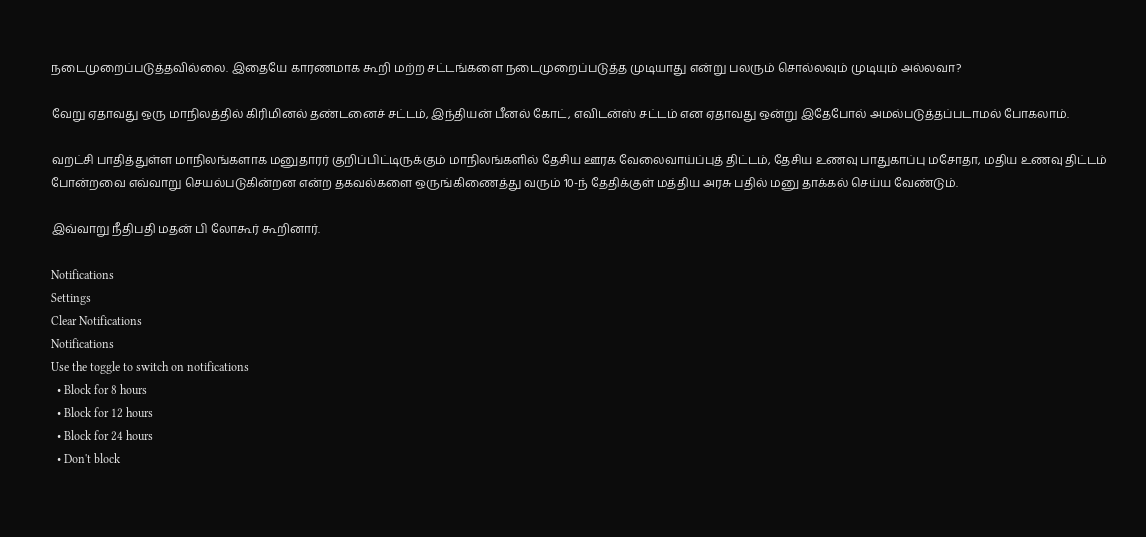நடைமுறைப்படுத்தவில்லை. இதையே காரணமாக கூறி மற்ற சட்டங்களை நடைமுறைப்படுத்த முடியாது என்று பலரும் சொல்லவும் முடியும் அல்லவா?

வேறு ஏதாவது ஒரு மாநிலத்தில் கிரிமினல் தண்டனைச் சட்டம், இந்தியன் பீனல் கோட், எவிடன்ஸ் சட்டம் என ஏதாவது ஒன்று இதேபோல் அமல்படுத்தப்படாமல் போகலாம்.

வறட்சி பாதித்துள்ள மாநிலங்களாக மனுதாரர் குறிப்பிட்டிருக்கும் மாநிலங்களில் தேசிய ஊரக வேலைவாய்ப்புத் திட்டம், தேசிய உணவு பாதுகாப்பு மசோதா, மதிய உணவு திட்டம் போன்றவை எவ்வாறு செயல்படுகின்றன என்ற தகவல்களை ஒருங்கிணைத்து வரும் 10-ந் தேதிக்குள் மத்திய அரசு பதில் மனு தாக்கல் செய்ய வேண்டும்.

இவ்வாறு நீதிபதி மதன் பி லோகூர் கூறினார்.

Notifications
Settings
Clear Notifications
Notifications
Use the toggle to switch on notifications
  • Block for 8 hours
  • Block for 12 hours
  • Block for 24 hours
  • Don't block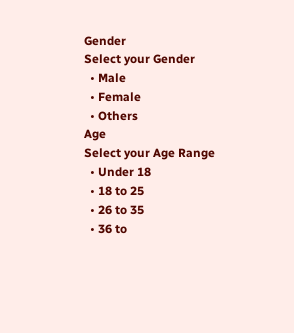Gender
Select your Gender
  • Male
  • Female
  • Others
Age
Select your Age Range
  • Under 18
  • 18 to 25
  • 26 to 35
  • 36 to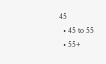45
  • 45 to 55
  • 55+